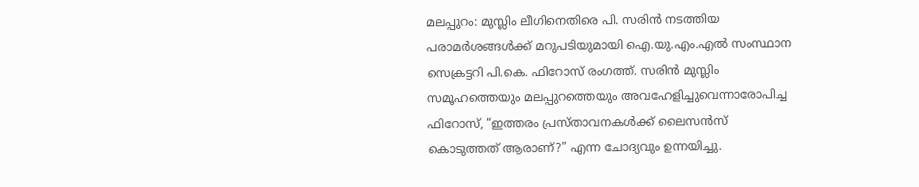മലപ്പുറം: മുസ്ലിം ലീഗിനെതിരെ പി. സരിൻ നടത്തിയ പരാമർശങ്ങൾക്ക് മറുപടിയുമായി ഐ.യു.എം.എൽ സംസ്ഥാന സെക്രട്ടറി പി.കെ. ഫിറോസ് രംഗത്ത്. സരിൻ മുസ്ലിം സമൂഹത്തെയും മലപ്പുറത്തെയും അവഹേളിച്ചുവെന്നാരോപിച്ച ഫിറോസ്, “ഇത്തരം പ്രസ്താവനകൾക്ക് ലൈസൻസ് കൊടുത്തത് ആരാണ്?” എന്ന ചോദ്യവും ഉന്നയിച്ചു.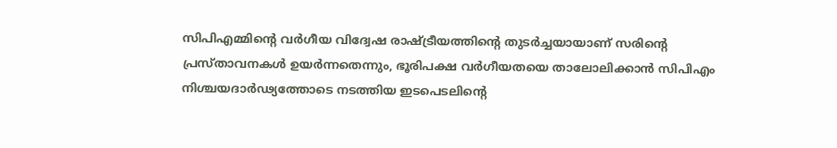സിപിഎമ്മിന്റെ വർഗീയ വിദ്വേഷ രാഷ്ട്രീയത്തിന്റെ തുടർച്ചയായാണ് സരിന്റെ പ്രസ്താവനകൾ ഉയർന്നതെന്നും, ഭൂരിപക്ഷ വർഗീയതയെ താലോലിക്കാൻ സിപിഎം നിശ്ചയദാർഢ്യത്തോടെ നടത്തിയ ഇടപെടലിന്റെ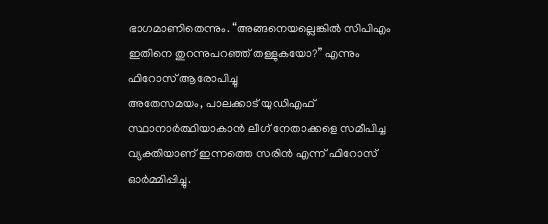ഭാഗമാണിതെന്നും. “അങ്ങനെയല്ലെങ്കിൽ സിപിഎം ഇതിനെ തുറന്നുപറഞ്ഞ് തള്ളുകയോ?” എന്നും ഫിറോസ് ആരോപിച്ചു
അതേസമയം, പാലക്കാട് യുഡിഎഫ് സ്ഥാനാർത്ഥിയാകാൻ ലീഗ് നേതാക്കളെ സമീപിച്ച വ്യക്തിയാണ് ഇന്നത്തെ സരിൻ എന്ന് ഫിറോസ് ഓർമ്മിപ്പിച്ചു.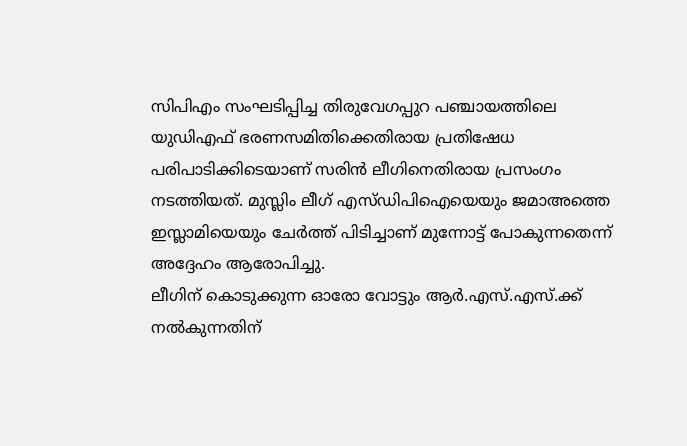സിപിഎം സംഘടിപ്പിച്ച തിരുവേഗപ്പുറ പഞ്ചായത്തിലെ യുഡിഎഫ് ഭരണസമിതിക്കെതിരായ പ്രതിഷേധ പരിപാടിക്കിടെയാണ് സരിൻ ലീഗിനെതിരായ പ്രസംഗം നടത്തിയത്. മുസ്ലിം ലീഗ് എസ്ഡിപിഐയെയും ജമാഅത്തെ ഇസ്ലാമിയെയും ചേർത്ത് പിടിച്ചാണ് മുന്നോട്ട് പോകുന്നതെന്ന് അദ്ദേഹം ആരോപിച്ചു.
ലീഗിന് കൊടുക്കുന്ന ഓരോ വോട്ടും ആർ.എസ്.എസ്.ക്ക് നൽകുന്നതിന്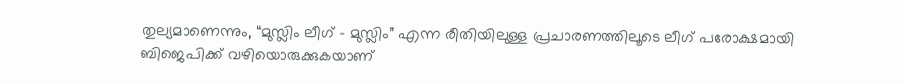തുല്യമാണെന്നും, “മുസ്ലിം ലീഗ് – മുസ്ലിം” എന്ന രീതിയിലുള്ള പ്രചാരണത്തിലൂടെ ലീഗ് പരോക്ഷമായി ബിജെപിക്ക് വഴിയൊരുക്കുകയാണ്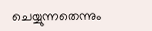ചെയ്യുന്നതെന്നും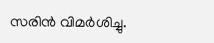സരിൻ വിമർശിച്ചു.